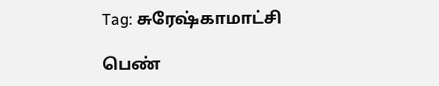Tag: சுரேஷ்காமாட்சி

பெண்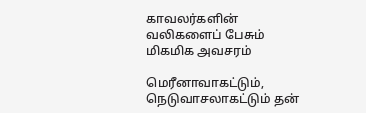காவலர்களின் வலிகளைப் பேசும் மிகமிக அவசரம்

மெரீனாவாகட்டும், நெடுவாசலாகட்டும் தன்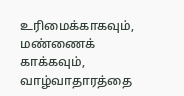உரிமைக்காகவும், மண்ணைக் காக்கவும், வாழ்வாதாரத்தை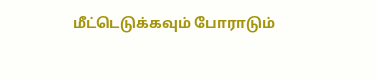மீட்டெடுக்கவும் போராடும்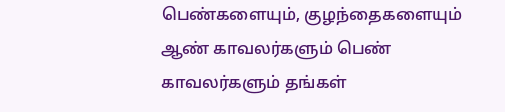பெண்களையும், குழந்தைகளையும் ஆண் காவலர்களும் பெண் காவலர்களும் தங்கள்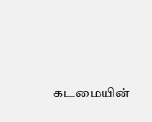கடமையின்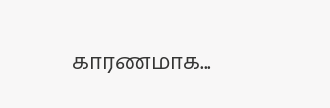காரணமாக...